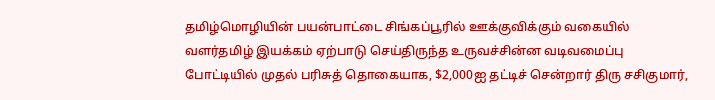தமிழ்மொழியின் பயன்பாட்டை சிங்கப்பூரில் ஊக்குவிக்கும் வகையில் வளர்தமிழ் இயக்கம் ஏற்பாடு செய்திருந்த உருவச்சின்ன வடிவமைப்பு போட்டியில் முதல் பரிசுத் தொகையாக, $2,000ஐ தட்டிச் சென்றார் திரு சசிகுமார்,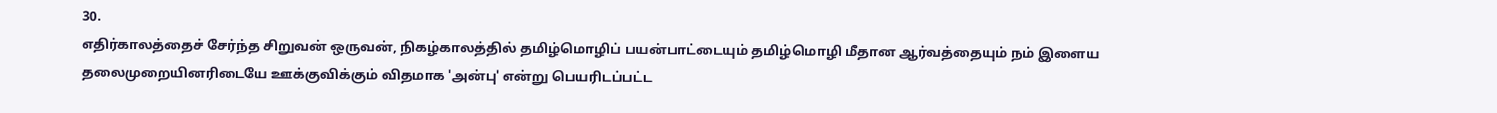30.
எதிர்காலத்தைச் சேர்ந்த சிறுவன் ஒருவன், நிகழ்காலத்தில் தமிழ்மொழிப் பயன்பாட்டையும் தமிழ்மொழி மீதான ஆர்வத்தையும் நம் இளைய தலைமுறையினரிடையே ஊக்குவிக்கும் விதமாக 'அன்பு' என்று பெயரிடப்பட்ட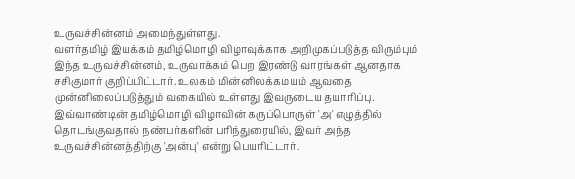உருவச்சின்னம் அமைந்துள்ளது.
வளர்தமிழ் இயக்கம் தமிழ்மொழி விழாவுக்காக அறிமுகப்படுத்த விரும்பும் இந்த உருவச்சின்னம், உருவாக்கம் பெற இரண்டு வாரங்கள் ஆனதாக சசிகுமார் குறிப்பிட்டார். உலகம் மின்னிலக்கமயம் ஆவதை முன்னிலைப்படுத்தும் வகையில் உள்ளது இவருடைய தயாரிப்பு.
இவ்வாண்டின் தமிழ்மொழி விழாவின் கருப்பொருள் 'அ' எழுத்தில் தொடங்குவதால் நண்பர்களின் பரிந்துரையில், இவர் அந்த உருவச்சின்னத்திற்கு 'அன்பு' என்று பெயரிட்டார்.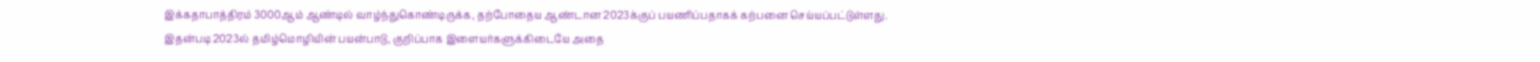இக்கதாபாத்திரம் 3000ஆம் ஆண்டில் வாழ்ந்துகொண்டிருக்க, தற்போதைய ஆண்டான 2023க்குப் பயணிப்பதாகக் கற்பனை செய்யப்பட்டுள்ளது.
இதன்படி 2023ல் தமிழ்மொழியின் பயன்பாடு, குறிப்பாக இளையர்களுக்கிடையே அதை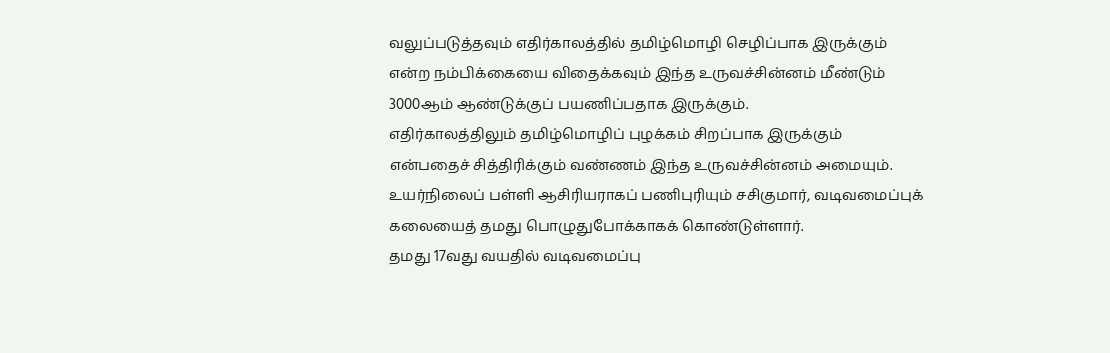வலுப்படுத்தவும் எதிர்காலத்தில் தமிழ்மொழி செழிப்பாக இருக்கும் என்ற நம்பிக்கையை விதைக்கவும் இந்த உருவச்சின்னம் மீண்டும் 3000ஆம் ஆண்டுக்குப் பயணிப்பதாக இருக்கும்.
எதிர்காலத்திலும் தமிழ்மொழிப் புழக்கம் சிறப்பாக இருக்கும் என்பதைச் சித்திரிக்கும் வண்ணம் இந்த உருவச்சின்னம் அமையும்.
உயர்நிலைப் பள்ளி ஆசிரியராகப் பணிபுரியும் சசிகுமார், வடிவமைப்புக் கலையைத் தமது பொழுதுபோக்காகக் கொண்டுள்ளார்.
தமது 17வது வயதில் வடிவமைப்பு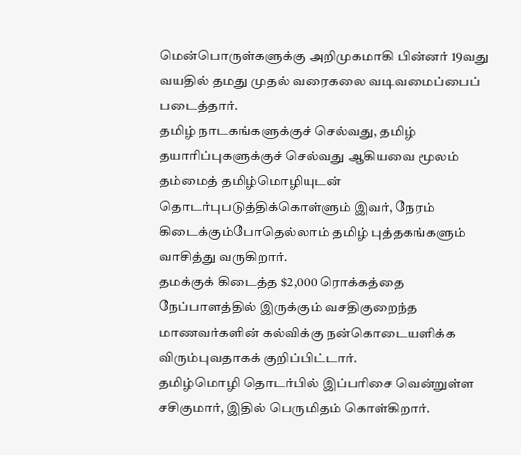மென்பொருள்களுக்கு அறிமுகமாகி பின்னர் 19வது வயதில் தமது முதல் வரைகலை வடிவமைப்பைப் படைத்தார்.
தமிழ் நாடகங்களுக்குச் செல்வது, தமிழ் தயாரிப்புகளுக்குச் செல்வது ஆகியவை மூலம் தம்மைத் தமிழ்மொழியுடன் தொடர்புபடுத்திக்கொள்ளும் இவர், நேரம் கிடைக்கும்போதெல்லாம் தமிழ் புத்தகங்களும் வாசித்து வருகிறார்.
தமக்குக் கிடைத்த $2,000 ரொக்கத்தை நேப்பாளத்தில் இருக்கும் வசதிகுறைந்த மாணவர்களின் கல்விக்கு நன்கொடையளிக்க விரும்புவதாகக் குறிப்பிட்டார்.
தமிழ்மொழி தொடர்பில் இப்பரிசை வென்றுள்ள சசிகுமார், இதில் பெருமிதம் கொள்கிறார்.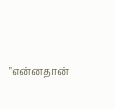"என்னதான்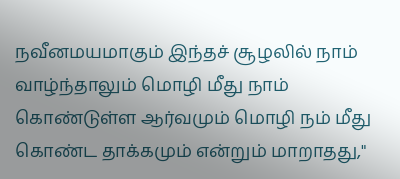நவீனமயமாகும் இந்தச் சூழலில் நாம் வாழ்ந்தாலும் மொழி மீது நாம் கொண்டுள்ள ஆர்வமும் மொழி நம் மீது கொண்ட தாக்கமும் என்றும் மாறாதது,"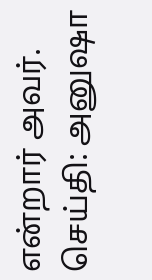என்றார் அவர்.
செய்தி: அனுஷா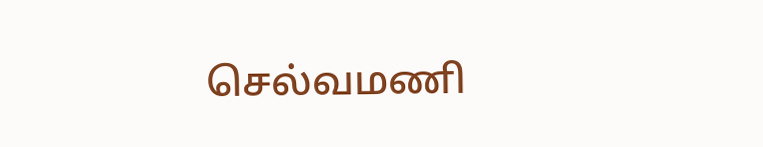செல்வமணி